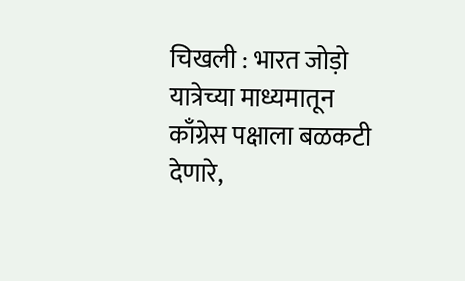चिखली : भारत जोड़ो यात्रेच्या माध्यमातून काँग्रेस पक्षाला बळकटी देणारे,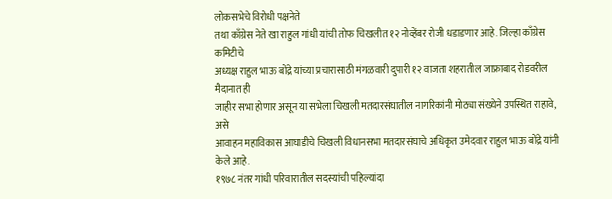लोकसभेचे विरोधी पक्षनेते
तथा काँग्रेस नेते खा राहुल गांधी यांची तोफ चिखलीत १२ नोव्हेंबर रोजी धडाडणार आहे. जिल्हा काँग्रेस कमिटीचे
अध्यक्ष राहुल भाऊ बोंद्रे यांच्या प्रचारासाठी मंगळवारी दुपारी १२ वाजता शहरातील जाफ्राबाद रोडवरील मैदानात ही
जाहीर सभा होणार असून या सभेला चिखली मतदारसंघातील नागरिकांनी मोठ्या संख्येने उपस्थित राहावे, असे
आवाहन महाविकास आघाडीचे चिखली विधानसभा मतदारसंघाचे अधिकृत उमेदवार राहुल भाऊ बोंद्रे यांनी केले आहे.
१९७८ नंतर गांधी परिवारातील सदस्यांची पहिल्यांदा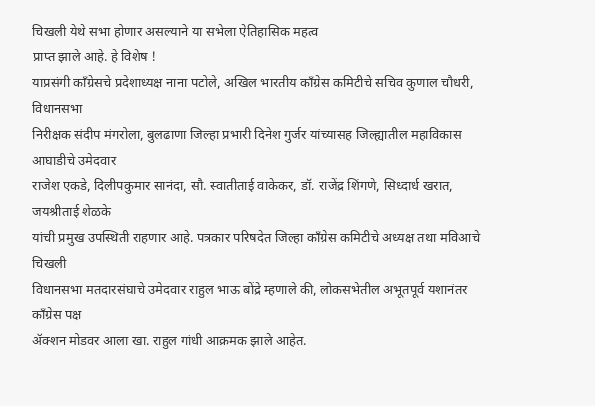चिखली येथे सभा होणार असल्याने या सभेला ऐतिहासिक महत्व
प्राप्त झाले आहे. हे विशेष !
याप्रसंगी काँग्रेसचे प्रदेशाध्यक्ष नाना पटोले, अखिल भारतीय काँग्रेस कमिटीचे सचिव कुणाल चौधरी, विधानसभा
निरीक्षक संदीप मंगरोला, बुलढाणा जिल्हा प्रभारी दिनेश गुर्जर यांच्यासह जिल्ह्यातील महाविकास आघाडीचे उमेदवार
राजेश एकडे, दिलीपकुमार सानंदा, सौ. स्वातीताई वाकेकर, डॉ. राजेंद्र शिंगणे, सिध्दार्ध खरात, जयश्रीताई शेळके
यांची प्रमुख उपस्थिती राहणार आहे. पत्रकार परिषदेत जिल्हा काँग्रेस कमिटीचे अध्यक्ष तथा मविआचे चिखली
विधानसभा मतदारसंघाचे उमेदवार राहुल भाऊ बोंद्रे म्हणाले की, लोकसभेतील अभूतपूर्व यशानंतर काँग्रेस पक्ष
ॲक्शन मोडवर आला खा. राहुल गांधी आक्रमक झाले आहेत.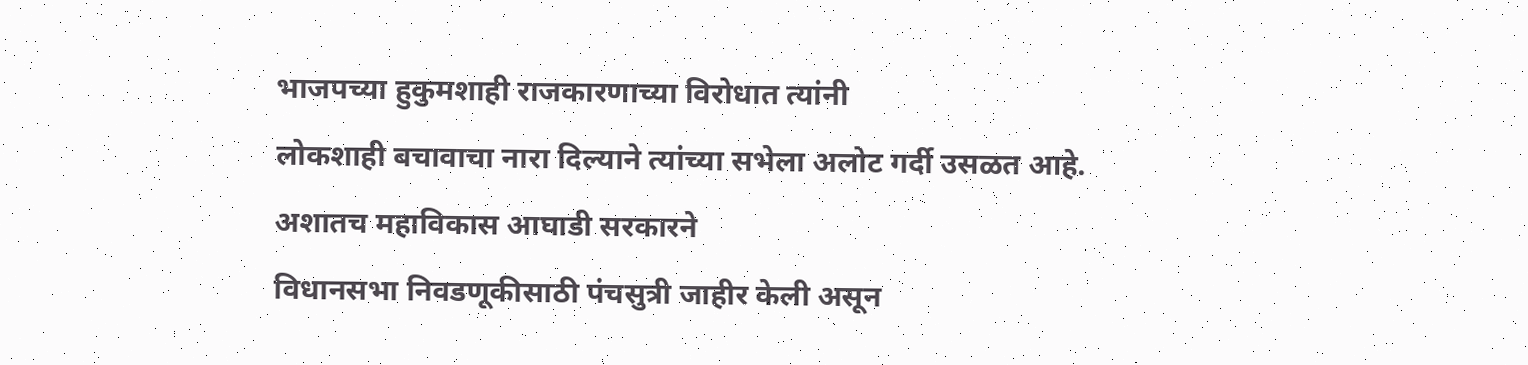भाजपच्या हुकुमशाही राजकारणाच्या विरोधात त्यांनी
लोकशाही बचावाचा नारा दिल्याने त्यांच्या सभेला अलोट गर्दी उसळत आहे. अशातच महाविकास आघाडी सरकारने
विधानसभा निवडणूकीसाठी पंचसुत्री जाहीर केली असून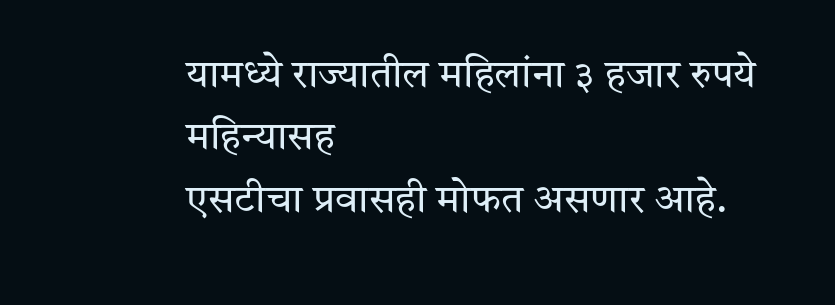यामध्ये राज्यातील महिलांना ३ हजार रुपये महिन्यासह
एसटीचा प्रवासही मोफत असणार आहे.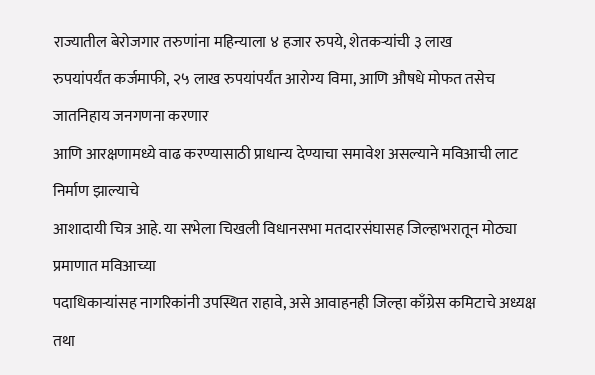राज्यातील बेरोजगार तरुणांना महिन्याला ४ हजार रुपये, शेतकऱ्यांची ३ लाख
रुपयांपर्यंत कर्जमाफी, २५ लाख रुपयांपर्यंत आरोग्य विमा, आणि औषधे मोफत तसेच जातनिहाय जनगणना करणार
आणि आरक्षणामध्ये वाढ करण्यासाठी प्राधान्य देण्याचा समावेश असल्याने मविआची लाट निर्माण झाल्याचे
आशादायी चित्र आहे. या सभेला चिखली विधानसभा मतदारसंघासह जिल्हाभरातून मोठ्या प्रमाणात मविआच्या
पदाधिकाऱ्यांसह नागरिकांनी उपस्थित राहावे, असे आवाहनही जिल्हा काँग्रेस कमिटाचे अध्यक्ष तथा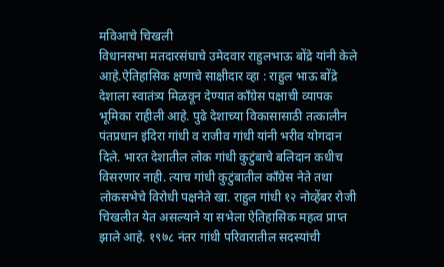मविआचे चिखली
विधानसभा मतदारसंघाचे उमेदवार राहुलभाऊ बोंद्रे यांनी केले आहे.ऐतिहासिक क्षणाचे साक्षीदार व्हा : राहुल भाऊ बोंद्रे
देशाला स्वातंत्र्य मिळवून देण्यात काँग्रेस पक्षाची व्यापक भूमिका राहीली आहे. पुढे देशाच्या विकासासाठी तत्कालीन
पंतप्रधान इंदिरा गांधी व राजीव गांधी यांनी भरीव योगदान दिले. भारत देशातील लोक गांधी कुटुंबाचे बलिदान कधीच
विसरणार नाही. त्याच गांधी कुटुंबातील काँग्रेस नेते तथा लोकसभेचे विरोधी पक्षनेते खा. राहुल गांधी १२ नोव्हेंबर रोजी
चिखलीत येत असल्याने या सभेला ऐतिहासिक महत्व प्राप्त झाले आहे. १९७८ नंतर गांधी परिवारातील सदस्यांची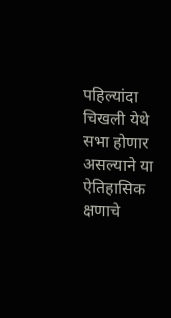पहिल्यांदा चिखली येथे सभा होणार असल्याने या ऐतिहासिक क्षणाचे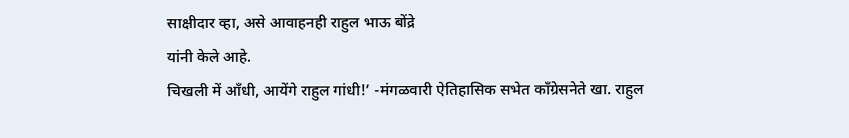साक्षीदार व्हा, असे आवाहनही राहुल भाऊ बोंद्रे
यांनी केले आहे.
चिखली में आँधी, आयेंगे राहुल गांधी!’ -मंगळवारी ऐतिहासिक सभेत काँग्रेसनेते खा. राहुल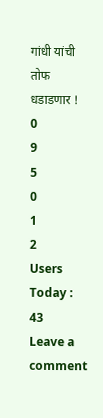गांधी यांची तोफ धडाडणार !
0
9
5
0
1
2
Users Today : 43
Leave a comment